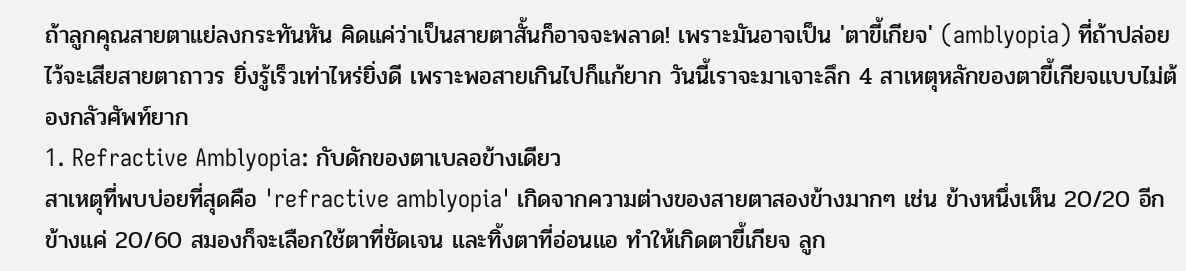ถ้าลูกคุณสายตาแย่ลงกระทันหัน คิดแค่ว่าเป็นสายตาสั้นก็อาจจะพลาด! เพราะมันอาจเป็น 'ตาขี้เกียจ' (amblyopia) ที่ถ้าปล่อยไว้จะเสียสายตาถาวร ยิ่งรู้เร็วเท่าไหร่ยิ่งดี เพราะพอสายเกินไปก็แก้ยาก วันนี้เราจะมาเจาะลึก 4 สาเหตุหลักของตาขี้เกียจแบบไม่ต้องกลัวศัพท์ยาก
1. Refractive Amblyopia: กับดักของตาเบลอข้างเดียว
สาเหตุที่พบบ่อยที่สุดคือ 'refractive amblyopia' เกิดจากความต่างของสายตาสองข้างมากๆ เช่น ข้างหนึ่งเห็น 20/20 อีกข้างแค่ 20/60 สมองก็จะเลือกใช้ตาที่ชัดเจน และทิ้งตาที่อ่อนแอ ทำให้เกิดตาขี้เกียจ ลูก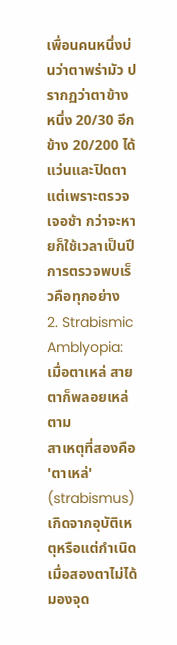เพื่อนคนหนึ่งบ่นว่าตาพร่ามัว ปรากฏว่าตาข้างหนึ่ง 20/30 อีกข้าง 20/200 ได้แว่นและปิดตา แต่เพราะตรวจเจอช้า กว่าจะหายก็ใช้เวลาเป็นปี การตรวจพบเร็วคือทุกอย่าง
2. Strabismic Amblyopia: เมื่อตาเหล่ สายตาก็พลอยเหล่ตาม
สาเหตุที่สองคือ 'ตาเหล่' (strabismus) เกิดจากอุบัติเหตุหรือแต่กำเนิด เมื่อสองตาไม่ได้มองจุด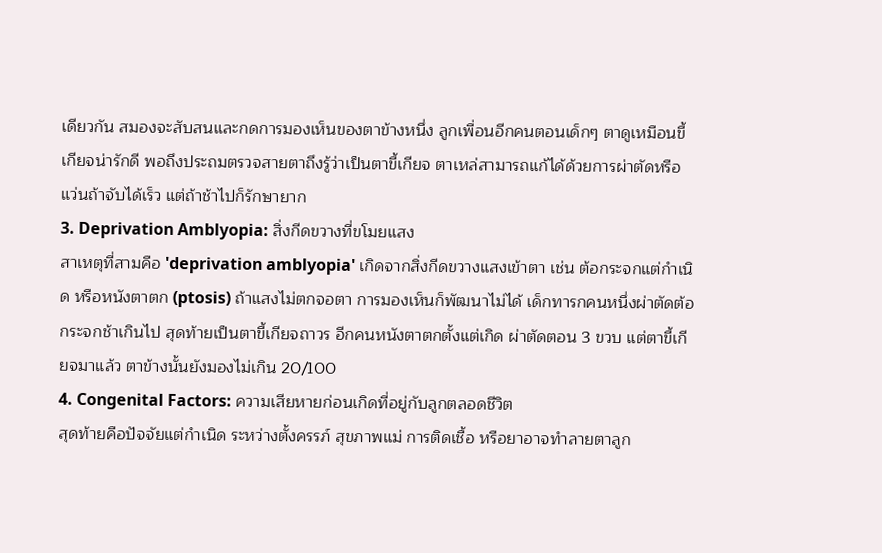เดียวกัน สมองจะสับสนและกดการมองเห็นของตาข้างหนึ่ง ลูกเพื่อนอีกคนตอนเด็กๆ ตาดูเหมือนขี้เกียจน่ารักดี พอถึงประถมตรวจสายตาถึงรู้ว่าเป็นตาขี้เกียจ ตาเหล่สามารถแก้ได้ด้วยการผ่าตัดหรือแว่นถ้าจับได้เร็ว แต่ถ้าช้าไปก็รักษายาก
3. Deprivation Amblyopia: สิ่งกีดขวางที่ขโมยแสง
สาเหตุที่สามคือ 'deprivation amblyopia' เกิดจากสิ่งกีดขวางแสงเข้าตา เช่น ต้อกระจกแต่กำเนิด หรือหนังตาตก (ptosis) ถ้าแสงไม่ตกจอตา การมองเห็นก็พัฒนาไม่ได้ เด็กทารกคนหนึ่งผ่าตัดต้อกระจกช้าเกินไป สุดท้ายเป็นตาขี้เกียจถาวร อีกคนหนังตาตกตั้งแต่เกิด ผ่าตัดตอน 3 ขวบ แต่ตาขี้เกียจมาแล้ว ตาข้างนั้นยังมองไม่เกิน 20/100
4. Congenital Factors: ความเสียหายก่อนเกิดที่อยู่กับลูกตลอดชีวิต
สุดท้ายคือปัจจัยแต่กำเนิด ระหว่างตั้งครรภ์ สุขภาพแม่ การติดเชื้อ หรือยาอาจทำลายตาลูก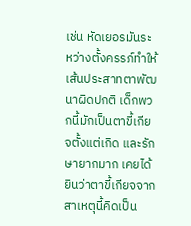เช่น หัดเยอรมันระหว่างตั้งครรภ์ทำให้เส้นประสาทตาพัฒนาผิดปกติ เด็กพวกนี้มักเป็นตาขี้เกียจตั้งแต่เกิด และรักษายากมาก เคยได้ยินว่าตาขี้เกียจจากสาเหตุนี้คิดเป็น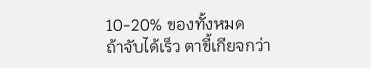10-20% ของทั้งหมด
ถ้าจับได้เร็ว ตาขี้เกียจกว่า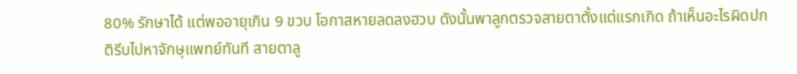80% รักษาได้ แต่พออายุเกิน 9 ขวบ โอกาสหายลดลงฮวบ ดังนั้นพาลูกตรวจสายตาตั้งแต่แรกเกิด ถ้าเห็นอะไรผิดปกติรีบไปหาจักษุแพทย์ทันที สายตาลู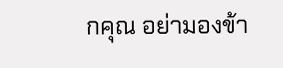กคุณ อย่ามองข้า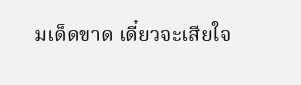มเด็ดขาด เดี๋ยวจะเสียใจ